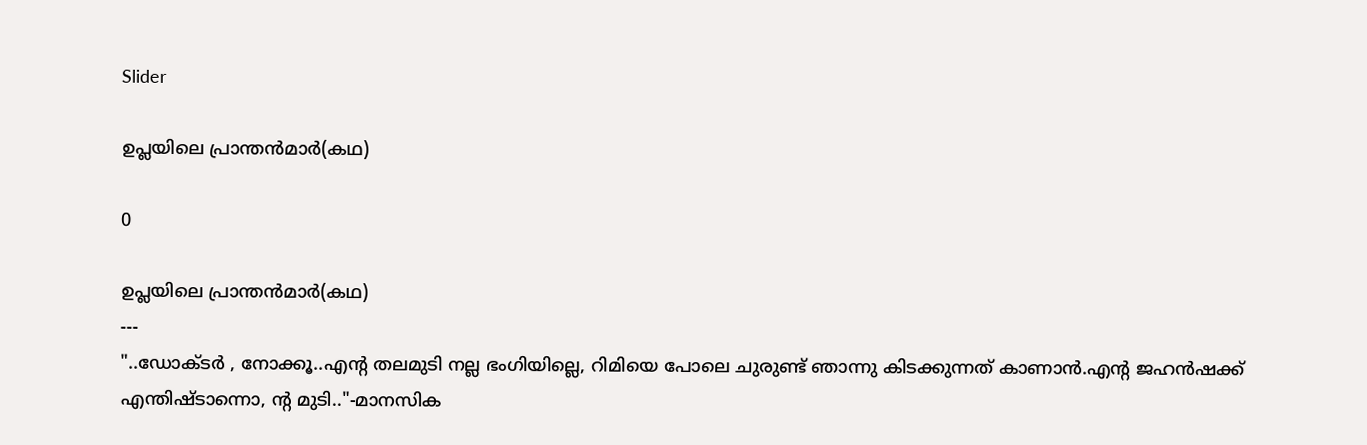Slider

ഉപ്ലയിലെ പ്രാന്തന്‍മാര്‍(കഥ)

0

ഉപ്ലയിലെ പ്രാന്തന്‍മാര്‍(കഥ)
---
"..ഡോക്‌ടര്‍ , നോക്കൂ..എന്‍റ തലമുടി നല്ല ഭംഗിയില്ലെ, റിമിയെ പോലെ ചുരുണ്ട്‌ ഞാന്നു കിടക്കുന്നത്‌ കാണാന്‍.എന്‍റ ജഹന്‍ഷക്ക്‌ എന്തിഷ്‌ടാന്നൊ, ന്‍റ മുടി.."-മാനസിക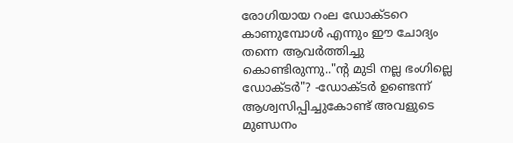രോഗിയായ റംല ഡോക്‌ടറെ കാണുമ്പോള്‍ എന്നും ഈ ചോദ്യം തന്നെ ആവര്‍ത്തിച്ചു കൊണ്ടിരുന്നു.."ന്‍റ മുടി നല്ല ഭംഗില്ലെ ഡോക്‌ടര്‍"? -ഡോക്‌ടര്‍ ഉണ്ടെന്ന്‌ ആശ്വസിപ്പിച്ചുകോണ്ട്‌ അവളുടെ മുണ്ഡനം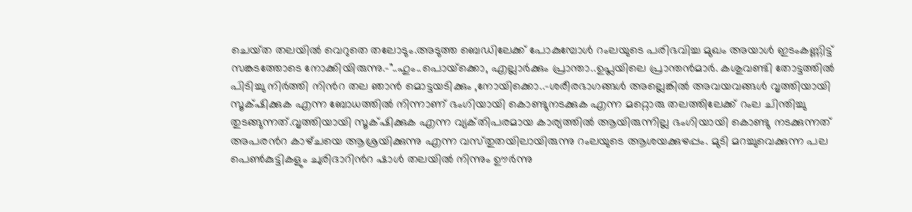ചെയ്‌ത തലയില്‍ വെറുതെ തലോടും.അടുത്ത ബെഡിലേക്ക്‌ പോകുമ്പോള്‍ റംലയുടെ പരിഭവിച്ച മുഖം അയാള്‍ ഇടംകണ്ണിട്ട്‌ സങ്കടത്തോടെ നോക്കിയിരുന്നു.-"..ഹും..പൊയ്‌ക്കൊ, എല്ലാര്‍ക്കും പ്രാന്താ..ഉപ്ലയിലെ പ്രാന്തന്‍മാര്‍. കശുവണ്ടി തോട്ടത്തില്‍ പിടിച്ചു നിര്‍ത്തി നിന്‍റ തല ഞാന്‍ മൊട്ടയടിക്കും ,നോയിക്കൊ..-ശരീരഭാഗങ്ങള്‍ അല്ലെങ്കില്‍ അവയവങ്ങള്‍ വൃത്തിയായി സൂക്‌ഷിക്കുക എന്ന ബോധത്തില്‍ നിന്നാണ്‌ ഭംഗിയായി കൊണ്ടുനടക്കുക എന്ന മറ്റൊരു തലത്തിലേക്ക്‌ റംല ചിന്തിച്ചു തുടങ്ങുന്നത്‌.വൃത്തിയായി സൂക്‌ഷിക്കുക എന്ന വ്യക്‌തിപരമായ കാര്യത്തില്‍ ആയിരുന്നില്ല ഭംഗിയായി കൊണ്ടു നടക്കുന്നത്‌ അപരന്‍റ കാഴ്‌ചയെ ആശ്രയിക്കുന്നു എന്ന വസ്‌തുതയിലായിരുന്നു റംലയുടെ ആശയക്കുഴപ്പം. മുടി മറച്ചുവെക്കുന്ന പല പെണ്‍കുട്ടികളും ചുരിദാറിന്‍റ ഷാള്‍ തലയില്‍ നിന്നും ഊര്‍ന്നു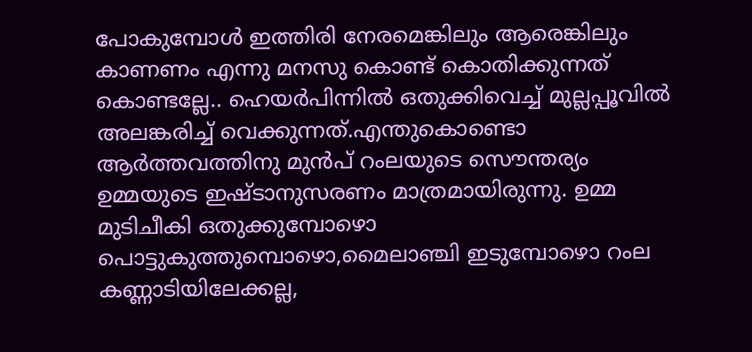പോകുമ്പോള്‍ ഇത്തിരി നേരമെങ്കിലും ആരെങ്കിലും കാണണം എന്നു മനസു കൊണ്ട്‌ കൊതിക്കുന്നത്‌ കൊണ്ടല്ലേ.. ഹെയര്‍പിന്നില്‍ ഒതുക്കിവെച്ച്‌ മുല്ലപ്പൂവില്‍ അലങ്കരിച്ച്‌ വെക്കുന്നത്‌.എന്തുകൊണ്ടൊ ആര്‍ത്തവത്തിനു മുന്‍പ്‌ റംലയുടെ സൌന്തര്യം ഉമ്മയുടെ ഇഷ്‌ടാനുസരണം മാത്രമായിരുന്നു. ഉമ്മ മുടിചീകി ഒതുക്കുമ്പോഴൊ പൊട്ടുകുത്തുമ്പൊഴൊ,മൈലാഞ്ചി ഇടുമ്പോഴൊ റംല കണ്ണാടിയിലേക്കല്ല,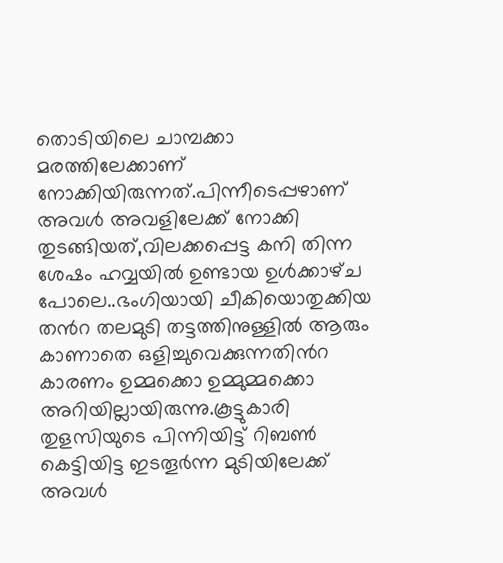തൊടിയിലെ ചാമ്പക്കാ മരത്തിലേക്കാണ്‌ നോക്കിയിരുന്നത്‌.പിന്നീടെപ്പഴാണ്‌ അവള്‍ അവളിലേക്ക്‌ നോക്കി തുടങ്ങിയത്‌,വിലക്കപ്പെട്ട കനി തിന്ന ശേഷം ഹവ്വയില്‍ ഉണ്ടായ ഉള്‍ക്കാഴ്‌ച പോലെ..ഭംഗിയായി ചീകിയൊതുക്കിയ തന്‍റ തലമുടി തട്ടത്തിനുള്ളില്‍ ആരും കാണാതെ ഒളിച്ചുവെക്കുന്നതിന്‍റ കാരണം ഉമ്മക്കൊ ഉമ്മുമ്മക്കൊ അറിയില്ലായിരുന്നു.കൂട്ടുകാരി തുളസിയുടെ പിന്നിയിട്ട്‌ റിബണ്‍ കെട്ടിയിട്ട ഇടതൂര്‍ന്ന മുടിയിലേക്ക്‌ അവള്‍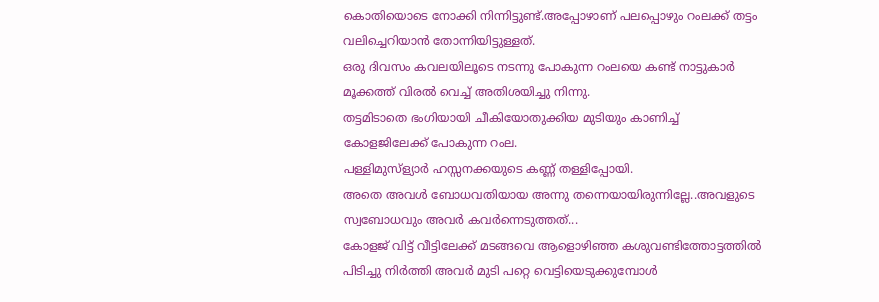കൊതിയൊടെ നോക്കി നിന്നിട്ടുണ്ട്‌.അപ്പോഴാണ്‌ പലപ്പൊഴും റംലക്ക്‌ തട്ടം വലിച്ചെറിയാന്‍ തോന്നിയിട്ടുള്ളത്‌.
ഒരു ദിവസം കവലയിലൂടെ നടന്നു പോകുന്ന റംലയെ കണ്ട് നാട്ടുകാര്‍ മൂക്കത്ത് വിരല്‍ വെച്ച് അതിശയിച്ചു നിന്നു.
തട്ടമിടാതെ ഭംഗിയായി ചീകിയോതുക്കിയ മുടിയും കാണിച്ച് കോളജിലേക്ക് പോകുന്ന റംല.
പള്ളിമുസ്ള്യാര്‍ ഹസ്സനക്കയുടെ കണ്ണ് തള്ളിപ്പോയി.
അതെ അവള്‍ ബോധവതിയായ അന്നു തന്നെയായിരുന്നില്ലേ..അവളുടെ സ്വബോധവും അവര്‍ കവര്‍ന്നെടുത്തത്...
കോളജ് വിട്ട് വീട്ടിലേക്ക് മടങ്ങവെ ആളൊഴിഞ്ഞ കശുവണ്ടിത്തോട്ടത്തില്‍ പിടിച്ചു നിര്‍ത്തി അവര്‍ മുടി പറ്റെ വെട്ടിയെടുക്കുമ്പോള്‍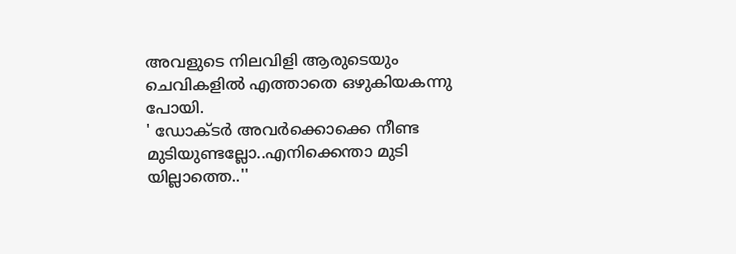അവളുടെ നിലവിളി ആരുടെയും ചെവികളില്‍ എത്താതെ ഒഴുകിയകന്നു പോയി.
' ഡോക്ടര്‍ അവര്‍ക്കൊക്കെ നീണ്ട മുടിയുണ്ടല്ലോ..എനിക്കെന്താ മുടി യില്ലാത്തെ..''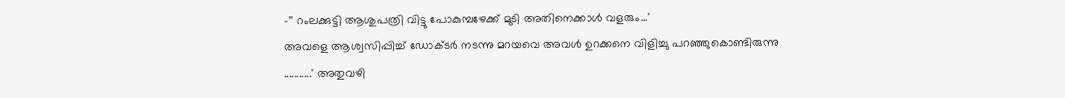-'' റംലക്കുട്ടി ആശുപത്രി വിട്ടു പോകുമ്പഴേക്ക് മുടി അതിനെക്കാള്‍ വളരും...'
അവളെ ആശ്വസിപ്പിച്ച് ഡോക്ടര്‍ നടന്നു മറയവെ അവള്‍ ഉറക്കനെ വിളിച്ചു പറഞ്ഞുകൊണ്ടിരുന്നു
...........' അതുവഴി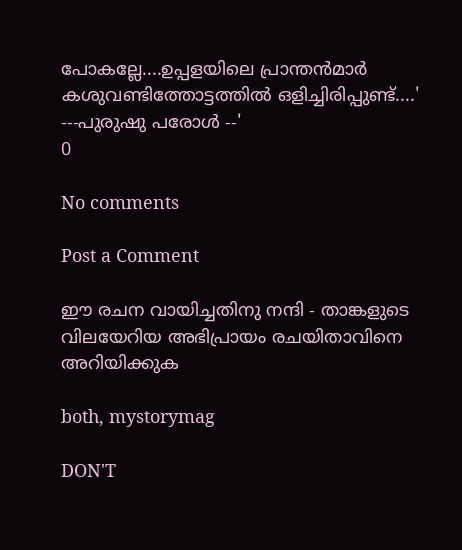പോകല്ലേ....ഉപ്പളയിലെ പ്രാന്തന്‍മാര്‍ കശുവണ്ടിത്തോട്ടത്തില്‍ ഒളിച്ചിരിപ്പുണ്ട്....'
---പുരുഷു പരോള്‍ --'
0

No comments

Post a Comment

ഈ രചന വായിച്ചതിനു നന്ദി - താങ്കളുടെ വിലയേറിയ അഭിപ്രായം രചയിതാവിനെ അറിയിക്കുക

both, mystorymag

DON'T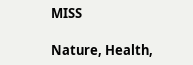MISS

Nature, Health,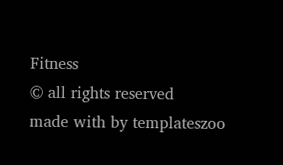Fitness
© all rights reserved
made with by templateszoo